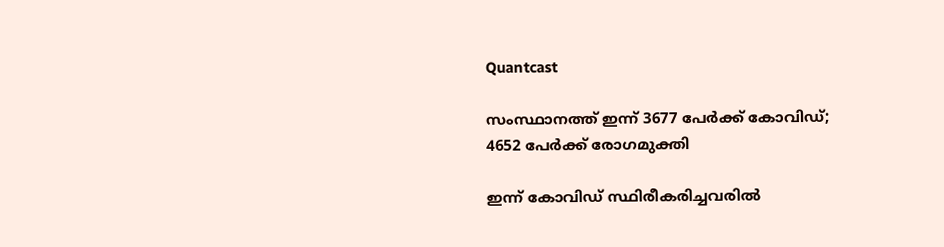Quantcast

സംസ്ഥാനത്ത് ഇന്ന് 3677 പേർക്ക് കോവിഡ്; 4652 പേര്‍ക്ക് രോഗമുക്തി

ഇന്ന് കോവിഡ് സ്ഥിരീകരിച്ചവരില്‍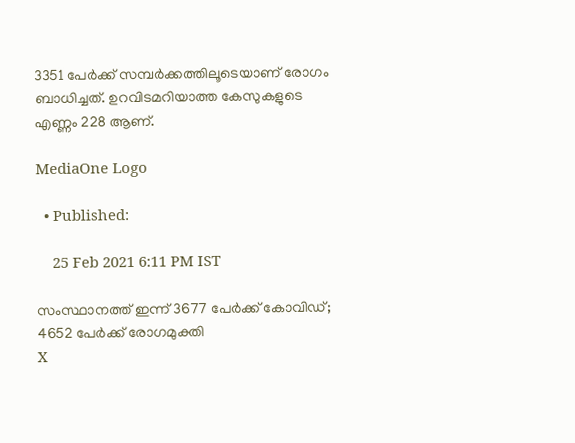3351 പേർക്ക് സമ്പർക്കത്തിലൂടെയാണ് രോഗം ബാധിച്ചത്. ഉറവിടമറിയാത്ത കേസുകളുടെ എണ്ണം 228 ആണ്.

MediaOne Logo

  • Published:

    25 Feb 2021 6:11 PM IST

സംസ്ഥാനത്ത് ഇന്ന് 3677 പേർക്ക് കോവിഡ്; 4652 പേര്‍ക്ക് രോഗമുക്തി
X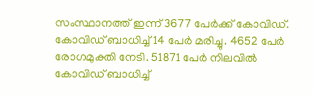സംസ്ഥാനത്ത് ഇന്ന് 3677 പേർക്ക് കോവിഡ്. കോവിഡ് ബാധിച്ച് 14 പേര്‍ മരിച്ചു. 4652 പേര്‍ രോഗമുക്തി നേടി. 51871 പേർ നിലവിൽ കോവിഡ് ബാധിച്ച്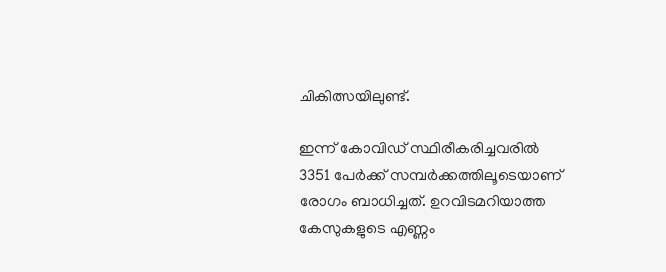ചികിത്സയിലുണ്ട്.

ഇന്ന് കോവിഡ് സ്ഥിരീകരിച്ചവരില്‍ 3351 പേർക്ക് സമ്പർക്കത്തിലൂടെയാണ് രോഗം ബാധിച്ചത്. ഉറവിടമറിയാത്ത കേസുകളുടെ എണ്ണം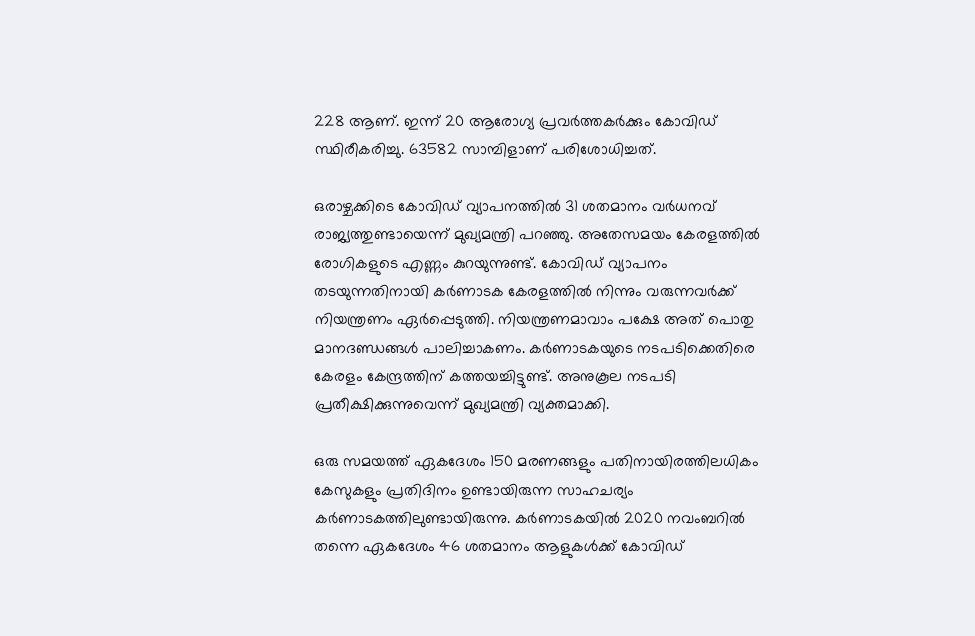228 ആണ്. ഇന്ന് 20 ആരോഗ്യ പ്രവർത്തകർക്കും കോവിഡ് സ്ഥിരീകരിച്ചു. 63582 സാമ്പിളാണ് പരിശോധിച്ചത്.

ഒരാഴ്ചക്കിടെ കോവിഡ് വ്യാപനത്തില്‍ 31 ശതമാനം വർധനവ് രാജ്യത്തുണ്ടായെന്ന് മുഖ്യമന്ത്രി പറഞ്ഞു. അതേസമയം കേരളത്തിൽ രോഗികളുടെ എണ്ണം കുറയുന്നുണ്ട്. കോവിഡ് വ്യാപനം തടയുന്നതിനായി കർണാടക കേരളത്തിൽ നിന്നും വരുന്നവർക്ക് നിയന്ത്രണം ഏർപ്പെടുത്തി. നിയന്ത്രണമാവാം പക്ഷേ അത് പൊതു മാനദണ്ഡങ്ങൾ പാലിച്ചാകണം. കർണാടകയുടെ നടപടിക്കെതിരെ കേരളം കേന്ദ്രത്തിന് കത്തയച്ചിട്ടുണ്ട്. അനുകൂല നടപടി പ്രതീക്ഷിക്കുന്നുവെന്ന് മുഖ്യമന്ത്രി വ്യക്തമാക്കി.

ഒരു സമയത്ത് ഏകദേശം 150 മരണങ്ങളും പതിനായിരത്തിലധികം കേസുകളും പ്രതിദിനം ഉണ്ടായിരുന്ന സാഹചര്യം കര്‍ണാടകത്തിലുണ്ടായിരുന്നു. കര്‍ണാടകയില്‍ 2020 നവംബറില്‍ തന്നെ ഏകദേശം 46 ശതമാനം ആളുകള്‍ക്ക് കോവിഡ്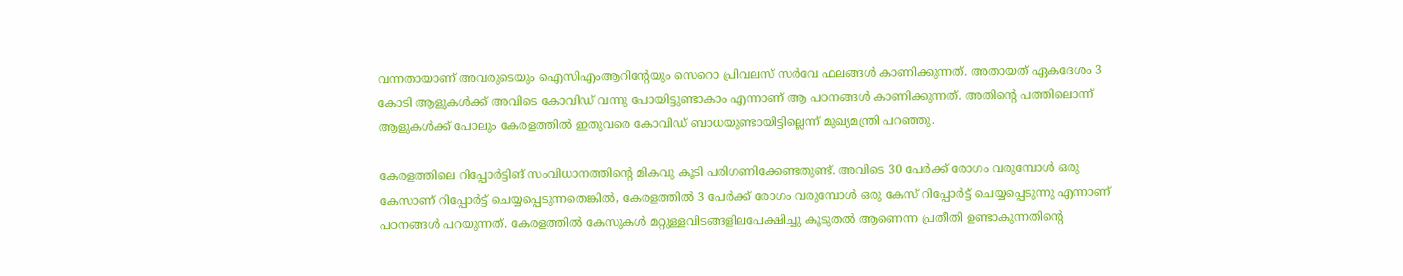വന്നതായാണ് അവരുടെയും ഐസിഎംആറിന്‍റേയും സെറൊ പ്രിവലസ് സര്‍വേ ഫലങ്ങള്‍ കാണിക്കുന്നത്. അതായത് ഏകദേശം 3 കോടി ആളുകള്‍ക്ക് അവിടെ കോവിഡ് വന്നു പോയിട്ടുണ്ടാകാം എന്നാണ് ആ പഠനങ്ങള്‍ കാണിക്കുന്നത്. അതിന്‍റെ പത്തിലൊന്ന് ആളുകള്‍ക്ക് പോലും കേരളത്തില്‍ ഇതുവരെ കോവിഡ് ബാധയുണ്ടായിട്ടില്ലെന്ന് മുഖ്യമന്ത്രി പറഞ്ഞു.

കേരളത്തിലെ റിപ്പോര്‍ട്ടിങ് സംവിധാനത്തിന്‍റെ മികവു കൂടി പരിഗണിക്കേണ്ടതുണ്ട്. അവിടെ 30 പേര്‍ക്ക് രോഗം വരുമ്പോള്‍ ഒരു കേസാണ് റിപ്പോര്‍ട്ട് ചെയ്യപ്പെടുന്നതെങ്കില്‍, കേരളത്തില്‍ 3 പേര്‍ക്ക് രോഗം വരുമ്പോള്‍ ഒരു കേസ് റിപ്പോര്‍ട്ട് ചെയ്യപ്പെടുന്നു എന്നാണ് പഠനങ്ങള്‍ പറയുന്നത്. കേരളത്തില്‍ കേസുകള്‍ മറ്റുള്ളവിടങ്ങളിലപേക്ഷിച്ചു കൂടുതല്‍ ആണെന്ന പ്രതീതി ഉണ്ടാകുന്നതിന്‍റെ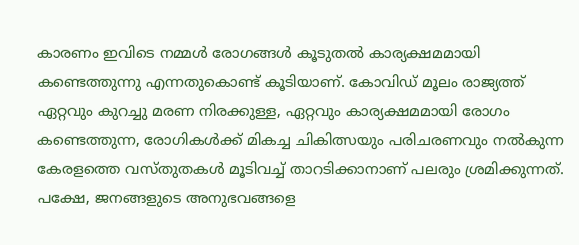കാരണം ഇവിടെ നമ്മള്‍ രോഗങ്ങള്‍ കൂടുതല്‍ കാര്യക്ഷമമായി കണ്ടെത്തുന്നു എന്നതുകൊണ്ട് കൂടിയാണ്. കോവിഡ് മൂലം രാജ്യത്ത് ഏറ്റവും കുറച്ചു മരണ നിരക്കുള്ള, ഏറ്റവും കാര്യക്ഷമമായി രോഗം കണ്ടെത്തുന്ന, രോഗികള്‍ക്ക് മികച്ച ചികിത്സയും പരിചരണവും നല്‍കുന്ന കേരളത്തെ വസ്തുതകള്‍ മൂടിവച്ച് താറടിക്കാനാണ് പലരും ശ്രമിക്കുന്നത്. പക്ഷേ, ജനങ്ങളുടെ അനുഭവങ്ങളെ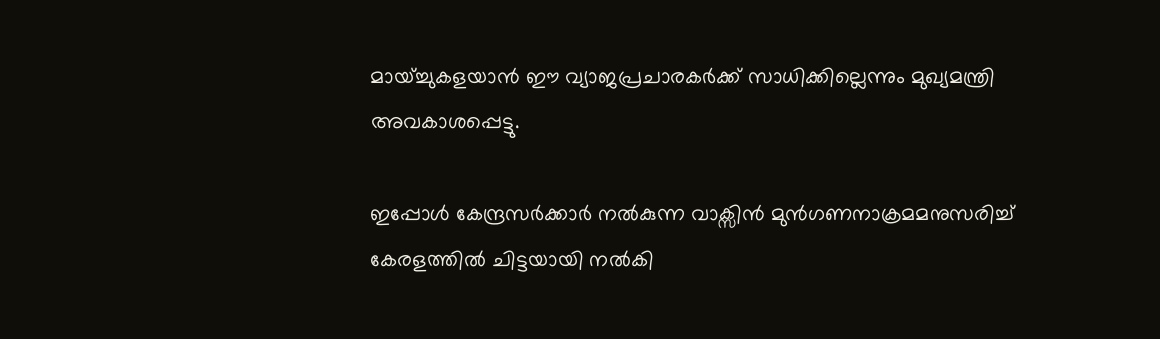മായ്ച്ചുകളയാന്‍ ഈ വ്യാജപ്രചാരകര്‍ക്ക് സാധിക്കില്ലെന്നും മുഖ്യമന്ത്രി അവകാശപ്പെട്ടു.

ഇപ്പോള്‍ കേന്ദ്രസര്‍ക്കാര്‍ നല്‍കുന്ന വാക്സിന്‍ മുന്‍ഗണനാക്രമമനുസരിച്ച് കേരളത്തില്‍ ചിട്ടയായി നല്‍കി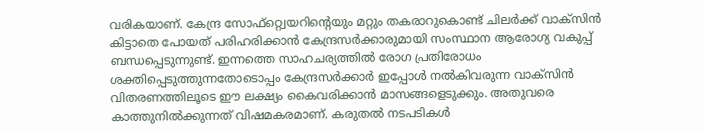വരികയാണ്. കേന്ദ്ര സോഫ്റ്റ്വെയറിന്‍റെയും മറ്റും തകരാറുകൊണ്ട് ചിലര്‍ക്ക് വാക്സിന്‍ കിട്ടാതെ പോയത് പരിഹരിക്കാന്‍ കേന്ദ്രസര്‍ക്കാരുമായി സംസ്ഥാന ആരോഗ്യ വകുപ്പ് ബന്ധപ്പെടുന്നുണ്ട്. ഇന്നത്തെ സാഹചര്യത്തില്‍ രോഗ പ്രതിരോധം ശക്തിപ്പെടുത്തുന്നതോടൊപ്പം കേന്ദ്രസര്‍ക്കാര്‍ ഇപ്പോള്‍ നല്‍കിവരുന്ന വാക്സിന്‍ വിതരണത്തിലൂടെ ഈ ലക്ഷ്യം കൈവരിക്കാന്‍ മാസങ്ങളെടുക്കും. അതുവരെ കാത്തുനില്‍ക്കുന്നത് വിഷമകരമാണ്. കരുതല്‍ നടപടികള്‍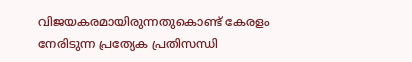വിജയകരമായിരുന്നതുകൊണ്ട് കേരളം നേരിടുന്ന പ്രത്യേക പ്രതിസന്ധി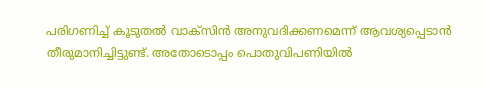പരിഗണിച്ച് കൂടുതല്‍ വാക്സിന്‍ അനുവദിക്കണമെന്ന് ആവശ്യപ്പെടാന്‍ തീരുമാനിച്ചിട്ടുണ്ട്. അതോടൊപ്പം പൊതുവിപണിയില്‍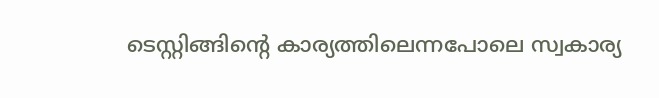ടെസ്റ്റിങ്ങിന്‍റെ കാര്യത്തിലെന്നപോലെ സ്വകാര്യ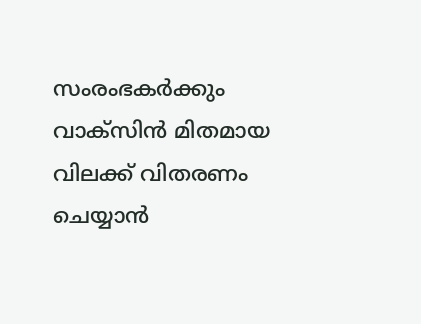സംരംഭകര്‍ക്കും വാക്സിന്‍ മിതമായ വിലക്ക് വിതരണം ചെയ്യാന്‍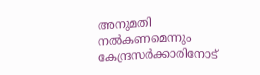അനുമതി നല്‍കണമെന്നും കേന്ദ്രസര്‍ക്കാരിനോട്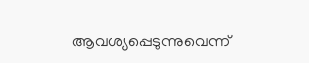ആവശ്യപ്പെടുന്നുവെന്ന്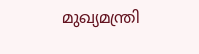മുഖ്യമന്ത്രി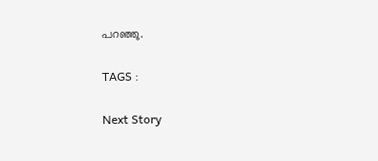പറഞ്ഞു.

TAGS :

Next Story